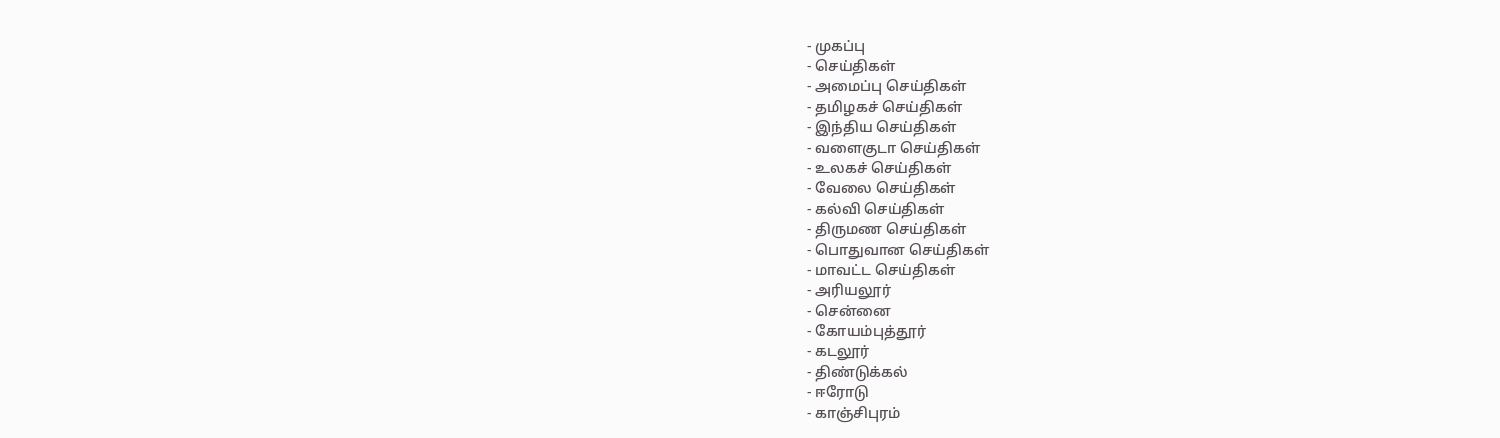- முகப்பு
- செய்திகள்
- அமைப்பு செய்திகள்
- தமிழகச் செய்திகள்
- இந்திய செய்திகள்
- வளைகுடா செய்திகள்
- உலகச் செய்திகள்
- வேலை செய்திகள்
- கல்வி செய்திகள்
- திருமண செய்திகள்
- பொதுவான செய்திகள்
- மாவட்ட செய்திகள்
- அரியலூர்
- சென்னை
- கோயம்புத்தூர்
- கடலூர்
- திண்டுக்கல்
- ஈரோடு
- காஞ்சிபுரம்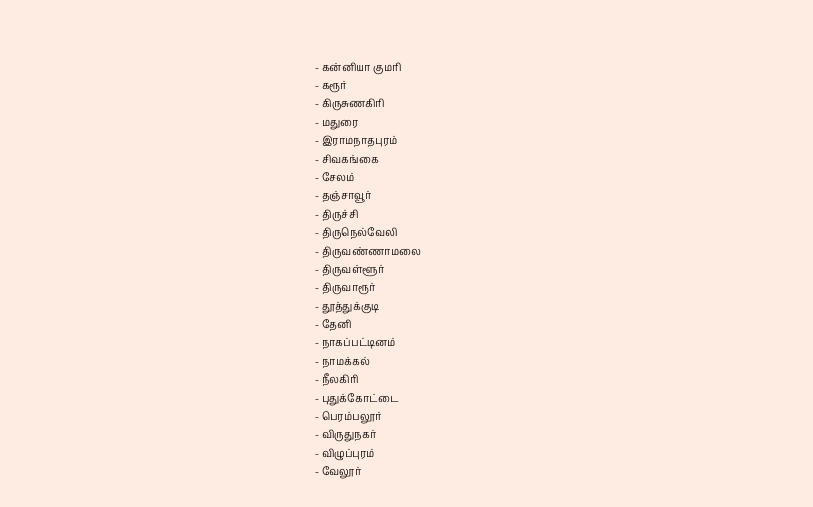- கன்னியா குமரி
- கரூர்
- கிருசுணகிரி
- மதுரை
- இராமநாதபுரம்
- சிவகங்கை
- சேலம்
- தஞ்சாவூர்
- திருச்சி
- திருநெல்வேலி
- திருவண்ணாமலை
- திருவள்ளூர்
- திருவாரூர்
- தூத்துக்குடி
- தேனி
- நாகப்பட்டினம்
- நாமக்கல்
- நீலகிரி
- புதுக்கோட்டை
- பெரம்பலூர்
- விருதுநகர்
- விழுப்புரம்
- வேலூர்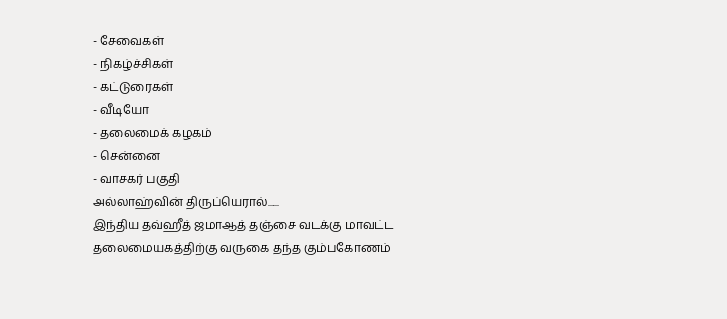- சேவைகள்
- நிகழ்ச்சிகள்
- கட்டுரைகள்
- வீடியோ
- தலைமைக் கழகம்
- சென்னை
- வாசகர் பகுதி
அல்லாஹ்வின் திருப்யெரால்......
இந்திய தவ்ஹீத் ஜமாஆத் தஞ்சை வடக்கு மாவட்ட
தலைமையகத்திற்கு வருகை தந்த கும்பகோணம்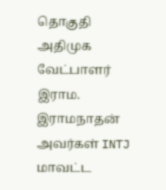தொகுதி அதிமுக வேட்பாளர் இராம. இராமநாதன் அவர்கள் INTJ மாவட்ட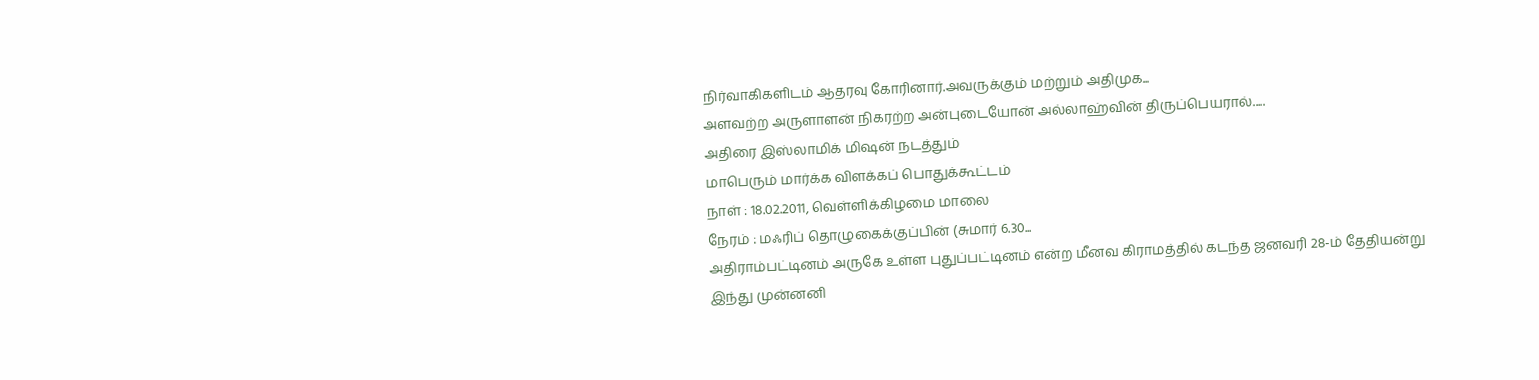நிர்வாகிகளிடம் ஆதரவு கோரினார்.அவருக்கும் மற்றும் அதிமுக...
அளவற்ற அருளாளன் நிகரற்ற அன்புடையோன் அல்லாஹ்வின் திருப்பெயரால்.....
அதிரை இஸ்லாமிக் மிஷன் நடத்தும்
மாபெரும் மார்க்க விளக்கப் பொதுக்கூட்டம்
நாள் : 18.02.2011, வெள்ளிக்கிழமை மாலை
நேரம் : மஃரிப் தொழுகைக்குப்பின் (சுமார் 6.30...
அதிராம்பட்டினம் அருகே உள்ள புதுப்பட்டினம் என்ற மீனவ கிராமத்தில் கடந்த ஜனவரி 28-ம் தேதியன்று இந்து முன்னனி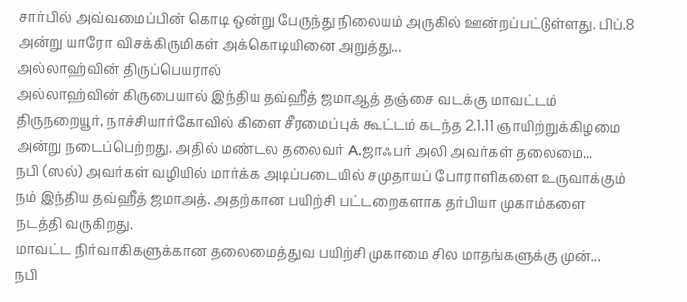சார்பில் அவ்வமைப்பின் கொடி ஒன்று பேருந்து நிலையம் அருகில் ஊன்றப்பட்டுள்ளது. பிப்.8 அன்று யாரோ விசக்கிருமிகள் அக்கொடியினை அறுத்து...
அல்லாஹ்வின் திருப்பெயரால்
அல்லாஹ்வின் கிருபையால் இந்திய தவ்ஹீத் ஜமாஆத் தஞ்சை வடக்கு மாவட்டம் திருநறையூர், நாச்சியார்கோவில் கிளை சீரமைப்புக் கூட்டம் கடந்த 2.1.11 ஞாயிற்றுக்கிழமை அன்று நடைப்பெற்றது. அதில் மண்டல தலைவர் A.ஜாஃபர் அலி அவர்கள் தலைமை...
நபி (ஸல்) அவர்கள் வழியில் மார்க்க அடிப்படையில் சமுதாயப் போராளிகளை உருவாக்கும் நம் இந்திய தவ்ஹீத் ஜமாஅத். அதற்கான பயிற்சி பட்டறைகளாக தர்பியா முகாம்களை நடத்தி வருகிறது.
மாவட்ட நிர்வாகிகளுக்கான தலைமைத்துவ பயிற்சி முகாமை சில மாதங்களுக்கு முன்...
நபி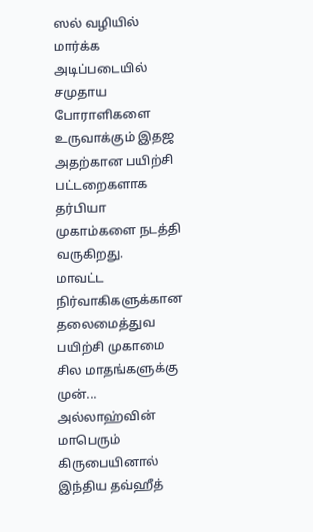ஸல் வழியில் மார்க்க அடிப்படையில் சமுதாய போராளிகளை உருவாக்கும் இதஜ அதற்கான பயிற்சி பட்டறைகளாக தர்பியா முகாம்களை நடத்தி வருகிறது.
மாவட்ட நிர்வாகிகளுக்கான தலைமைத்துவ பயிற்சி முகாமை சில மாதங்களுக்கு முன்...
அல்லாஹ்வின் மாபெரும் கிருபையினால் இந்திய தவ்ஹீத்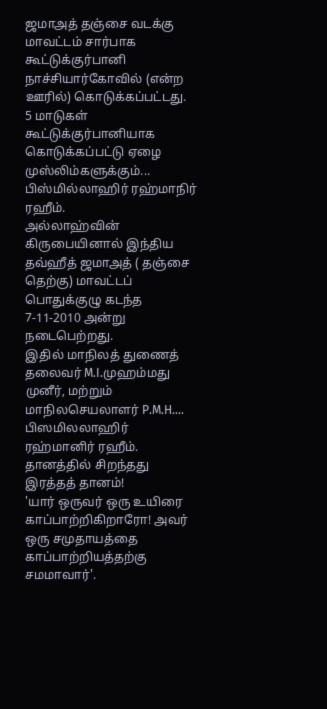ஜமாஅத் தஞ்சை வடக்கு மாவட்டம் சார்பாக கூட்டுக்குர்பானி நாச்சியார்கோவில் (என்ற ஊரில்) கொடுக்கப்பட்டது.
5 மாடுகள் கூட்டுக்குர்பானியாக கொடுக்கப்பட்டு ஏழை முஸ்லிம்களுக்கும்...
பிஸ்மில்லாஹிர் ரஹ்மாநிர் ரஹீம்.
அல்லாஹ்வின் கிருபையினால் இந்திய தவ்ஹீத் ஜமாஅத் ( தஞ்சை தெற்கு) மாவட்டப் பொதுக்குழு கடந்த 7-11-2010 அன்று நடைபெற்றது.
இதில் மாநிலத் துணைத் தலைவர் M.I.முஹம்மது முனீர், மற்றும் மாநிலசெயலாளர் P.M.H....
பிஸமிலலாஹிர் ரஹ்மானிர் ரஹீம்.
தானத்தில் சிறந்தது இரத்தத் தானம்!
'யார் ஒருவர் ஒரு உயிரை காப்பாற்றிகிறாரோ! அவர் ஒரு சமுதாயத்தை காப்பாற்றியத்தற்கு சமமாவார்'.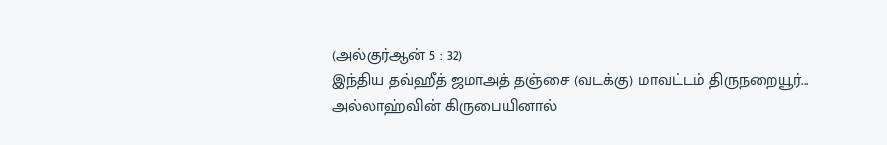(அல்குர்ஆன் 5 : 32)
இந்திய தவ்ஹீத் ஜமாஅத் தஞ்சை (வடக்கு) மாவட்டம் திருநறையூர்...
அல்லாஹ்வின் கிருபையினால்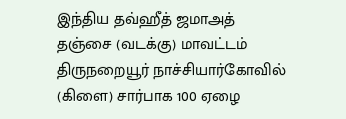இந்திய தவ்ஹீத் ஜமாஅத் தஞ்சை (வடக்கு) மாவட்டம் திருநறையூர் நாச்சியார்கோவில் (கிளை) சார்பாக 100 ஏழை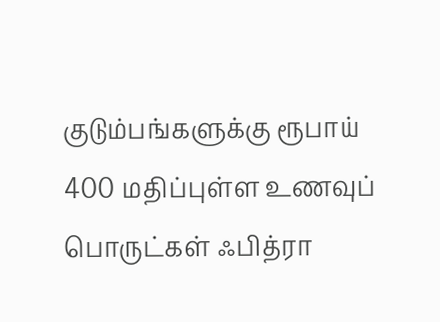குடும்பங்களுக்கு ரூபாய் 400 மதிப்புள்ள உணவுப் பொருட்கள் ஃபித்ரா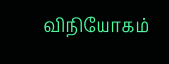விநியோகம்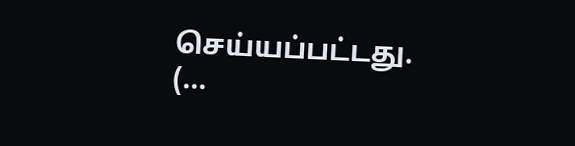செய்யப்பட்டது. (...